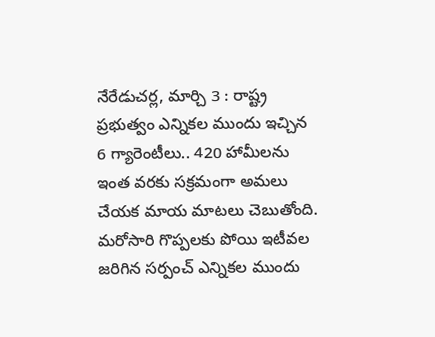నేరేడుచర్ల, మార్చి 3 : రాష్ట్ర ప్రభుత్వం ఎన్నికల ముందు ఇచ్చిన 6 గ్యారెంటీలు.. 420 హామీలను ఇంత వరకు సక్రమంగా అమలు చేయక మాయ మాటలు చెబుతోంది. మరోసారి గొప్పలకు పోయి ఇటీవల జరిగిన సర్పంచ్ ఎన్నికల ముందు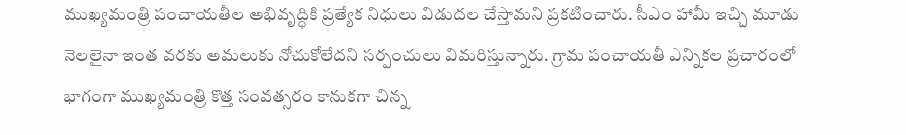ముఖ్యమంత్రి పంచాయతీల అభివృద్ధికి ప్రత్యేక నిధులు విడుదల చేస్తామని ప్రకటించారు. సీఎం హామీ ఇచ్చి మూడు నెలలైనా ఇంత వరకు అమలుకు నోచుకోలేదని సర్పంచులు విమరిస్తున్నారు. గ్రామ పంచాయతీ ఎన్నికల ప్రచారంలో భాగంగా ముఖ్యమంత్రి కొత్త సంవత్సరం కానుకగా చిన్న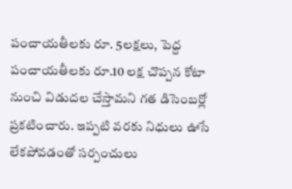పంచాయతీలకు రూ. 5లక్షలు, పెద్ద పంచాయతీలకు రూ.10 లక్ష చొప్పన కోటా నుంచి విడుదల చేస్తామని గత డిసెంబర్లో ప్రకటించారు. ఇప్పటి వరకు నిధులు ఊసే లేకపోవడంతో సర్పంచులు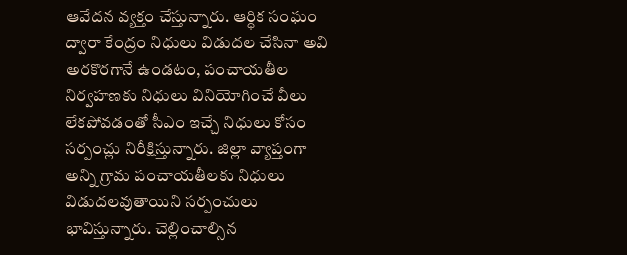ఆవేదన వ్యక్తం చేస్తున్నారు. ఆర్ధిక సంఘం ద్వారా కేంద్రం నిధులు విడుదల చేసినా అవి అరకొరగానే ఉండటం, పంచాయతీల నిర్వహణకు నిధులు వినియోగించే వీలు లేకపోవడంతో సీఎం ఇచ్చే నిధులు కోసం సర్పంచ్లు నిరీక్షిస్తున్నారు. జిల్లా వ్యాప్తంగా అన్ని గ్రామ పంచాయతీలకు నిధులు విడుదలవుతాయిని సర్పంచులు భావిస్తున్నారు. చెల్లించాల్సిన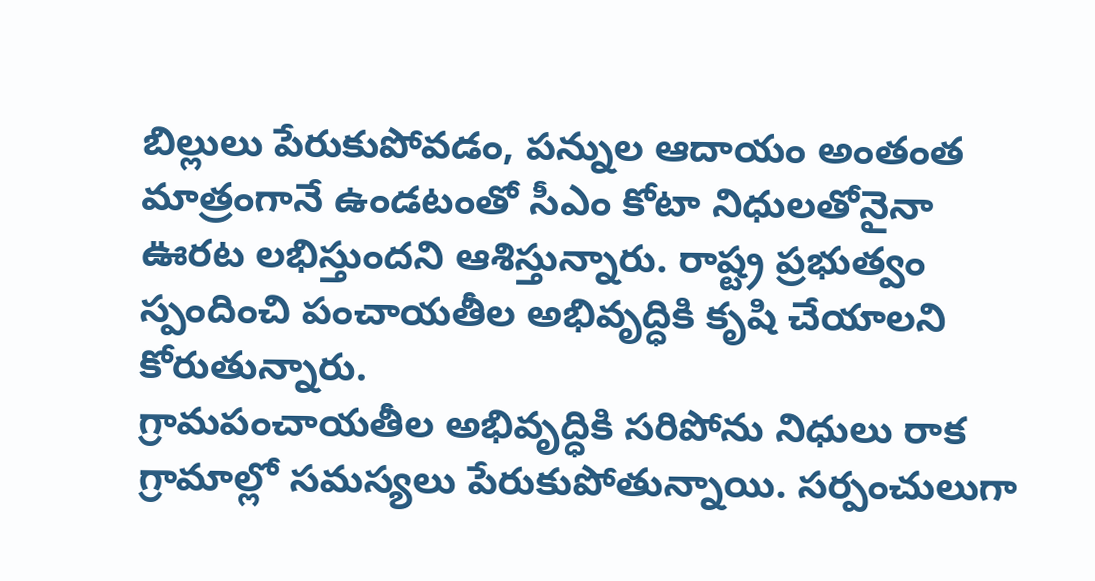బిల్లులు పేరుకుపోవడం, పన్నుల ఆదాయం అంతంత మాత్రంగానే ఉండటంతో సీఎం కోటా నిధులతోనైనా ఊరట లభిస్తుందని ఆశిస్తున్నారు. రాష్ట్ర ప్రభుత్వం స్పందించి పంచాయతీల అభివృద్ధికి కృషి చేయాలని కోరుతున్నారు.
గ్రామపంచాయతీల అభివృద్ధికి సరిపోను నిధులు రాక గ్రామాల్లో సమస్యలు పేరుకుపోతున్నాయి. సర్పంచులుగా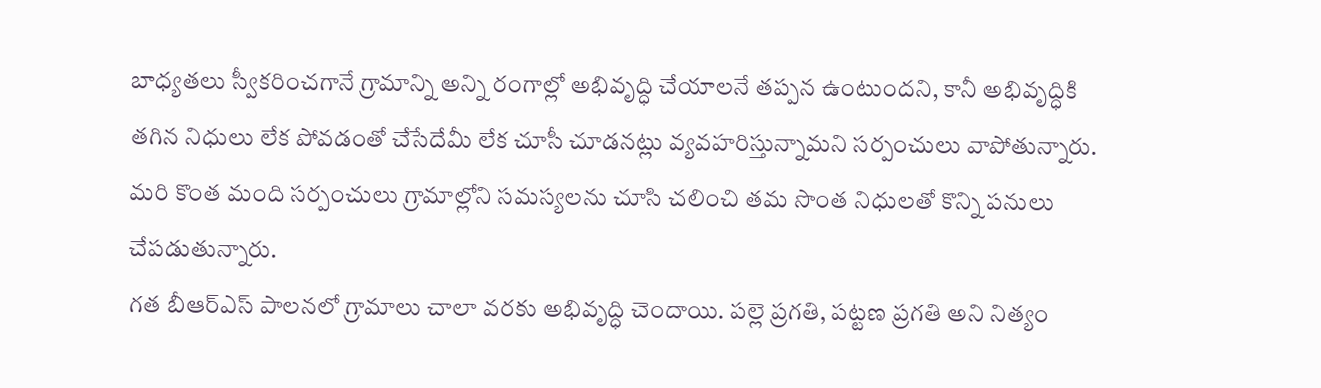బాధ్యతలు స్వీకరించగానే గ్రామాన్ని అన్ని రంగాల్లో అభివృద్ధి చేయాలనే తప్పన ఉంటుందని, కానీ అభివృద్ధికి తగిన నిధులు లేక పోవడంతో చేసేదేమీ లేక చూసీ చూడనట్లు వ్యవహరిస్తున్నామని సర్పంచులు వాపోతున్నారు. మరి కొంత మంది సర్పంచులు గ్రామాల్లోని సమస్యలను చూసి చలించి తమ సొంత నిధులతో కొన్ని పనులు చేపడుతున్నారు.
గత బీఆర్ఎస్ పాలనలో గ్రామాలు చాలా వరకు అభివృద్ధి చెందాయి. పల్లె ప్రగతి, పట్టణ ప్రగతి అని నిత్యం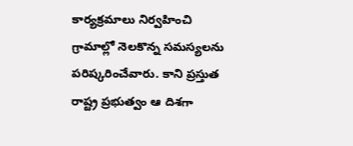కార్యక్రమాలు నిర్వహించి గ్రామాల్లో నెలకొన్న సమస్యలను పరిష్కరించేవారు. కాని ప్రస్తుత రాష్ట్ర ప్రభుత్వం ఆ దిశగా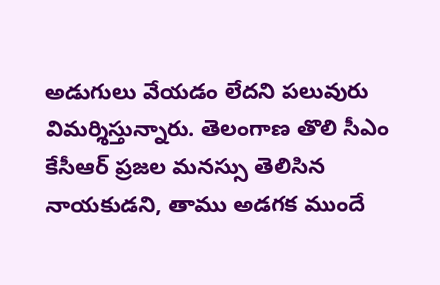అడుగులు వేయడం లేదని పలువురు విమర్శిస్తున్నారు. తెలంగాణ తొలి సీఎం కేసీఆర్ ప్రజల మనస్సు తెలిసిన నాయకుడని, తాము అడగక ముందే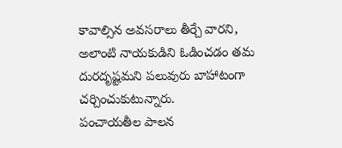కావాల్సిన అవసరాలు తీర్చే వారని, అలాంటి నాయకుడిని ఓడించడం తమ దురదృష్టమని పలువురు బాహాటంగా చర్చించుకుటున్నారు.
పంచాయతీల పాలన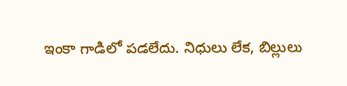ఇంకా గాడిలో పడలేదు. నిధులు లేక, బిల్లులు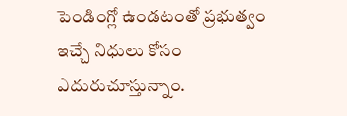పెండింగ్లో ఉండటంతో ప్రభుత్వం ఇచ్చే నిధులు కోసం ఎదురుచూస్తున్నాం.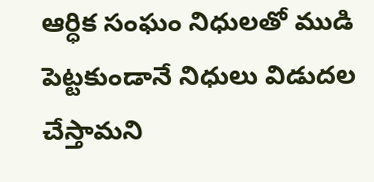ఆర్ధిక సంఘం నిధులతో ముడి పెట్టకుండానే నిధులు విడుదల చేస్తామని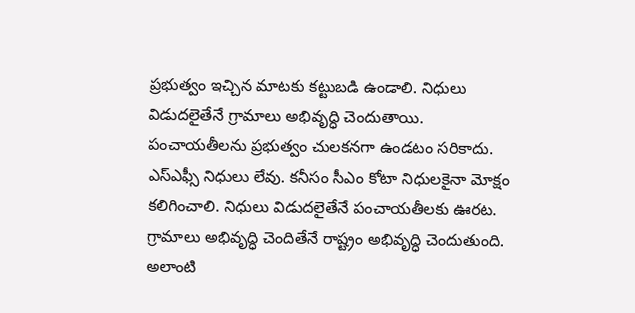ప్రభుత్వం ఇచ్చిన మాటకు కట్టుబడి ఉండాలి. నిధులు విడుదలైతేనే గ్రామాలు అభివృద్ధి చెందుతాయి.
పంచాయతీలను ప్రభుత్వం చులకనగా ఉండటం సరికాదు. ఎస్ఎఫ్సీ నిధులు లేవు. కనీసం సీఎం కోటా నిధులకైనా మోక్షం కలిగించాలి. నిధులు విడుదలైతేనే పంచాయతీలకు ఊరట. గ్రామాలు అభివృద్ధి చెందితేనే రాష్ట్రం అభివృద్ధి చెందుతుంది. అలాంటి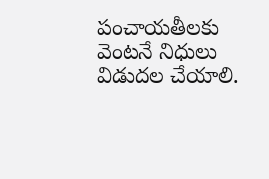పంచాయతీలకు వెంటనే నిధులు విడుదల చేయాలి.